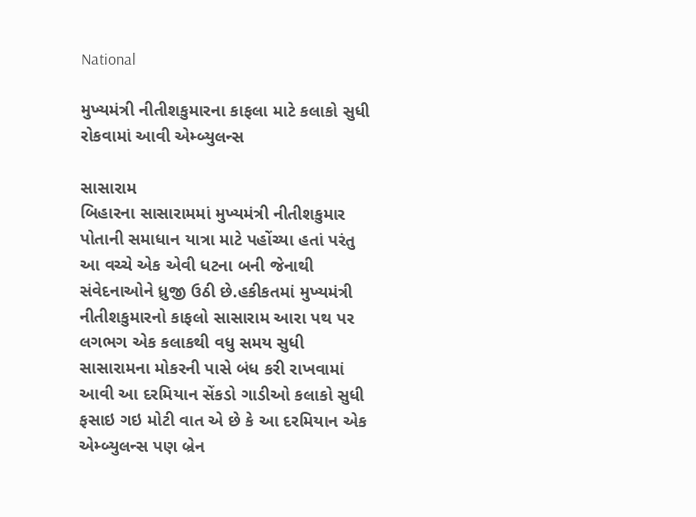National

મુખ્યમંત્રી નીતીશકુમારના કાફલા માટે કલાકો સુધી રોકવામાં આવી એમ્બ્યુલન્સ

સાસારામ
બિહારના સાસારામમાં મુખ્યમંત્રી નીતીશકુમાર પોતાની સમાધાન યાત્રા માટે પહોંચ્યા હતાં પરંતુ આ વચ્ચે એક એવી ધટના બની જેનાથી સંવેદનાઓને ધ્રુજી ઉઠી છે.હકીકતમાં મુખ્યમંત્રી નીતીશકુમારનો કાફલો સાસારામ આરા પથ પર લગભગ એક કલાકથી વધુ સમય સુધી સાસારામના મોકરની પાસે બંધ કરી રાખવામાં આવી આ દરમિયાન સેંકડો ગાડીઓ કલાકો સુધી ફસાઇ ગઇ મોટી વાત એ છે કે આ દરમિયાન એક એમ્બ્યુલન્સ પણ બ્રેન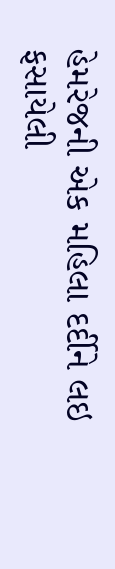હેમરેજની એક મહિલા દર્દીને લઇ ફસાયેલી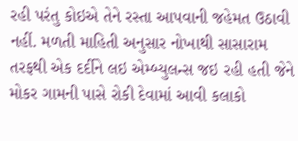રહી પરંતુ કોઇએ તેને રસ્તા આપવાની જહેમત ઉઠાવી નહીં. મળતી માહિતી અનુસાર નોખાથી સાસારામ તરફથી એક દર્દીને લઇ એમ્બ્યુલન્સ જઇ રહી હતી જેને મોકર ગામની પાસે રોકી દેવામાં આવી કલાકો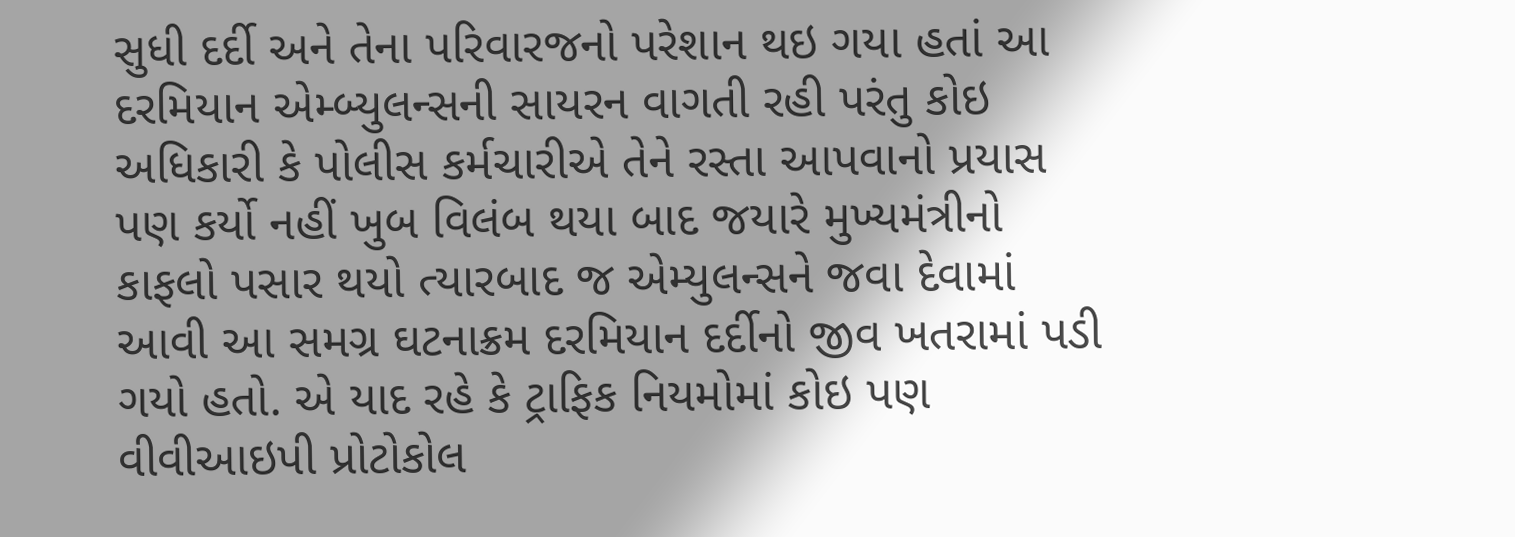સુધી દર્દી અને તેના પરિવારજનો પરેશાન થઇ ગયા હતાં આ દરમિયાન એમ્બ્યુલન્સની સાયરન વાગતી રહી પરંતુ કોઇ અધિકારી કે પોલીસ કર્મચારીએ તેને રસ્તા આપવાનો પ્રયાસ પણ કર્યો નહીં ખુબ વિલંબ થયા બાદ જયારે મુખ્યમંત્રીનો કાફલો પસાર થયો ત્યારબાદ જ એમ્યુલન્સને જવા દેવામાં આવી આ સમગ્ર ઘટનાક્રમ દરમિયાન દર્દીનો જીવ ખતરામાં પડી ગયો હતો. એ યાદ રહે કે ટ્રાફિક નિયમોમાં કોઇ પણ વીવીઆઇપી પ્રોટોકોલ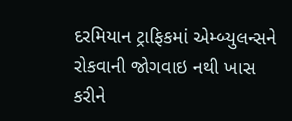દરમિયાન ટ્રાફિકમાં એમ્બ્યુલન્સને રોકવાની જોગવાઇ નથી ખાસ કરીને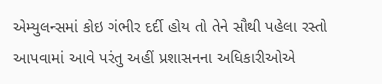એમ્યુલન્સમાં કોઇ ગંભીર દર્દી હોય તો તેને સૌથી પહેલા રસ્તો આપવામાં આવે પરંતુ અહીં પ્રશાસનના અધિકારીઓએ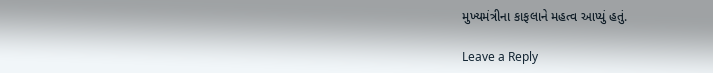મુખ્યમંત્રીના કાફલાને મહત્વ આપ્યું હતું.

Leave a Reply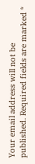Your email address will not be published. Required fields are marked *